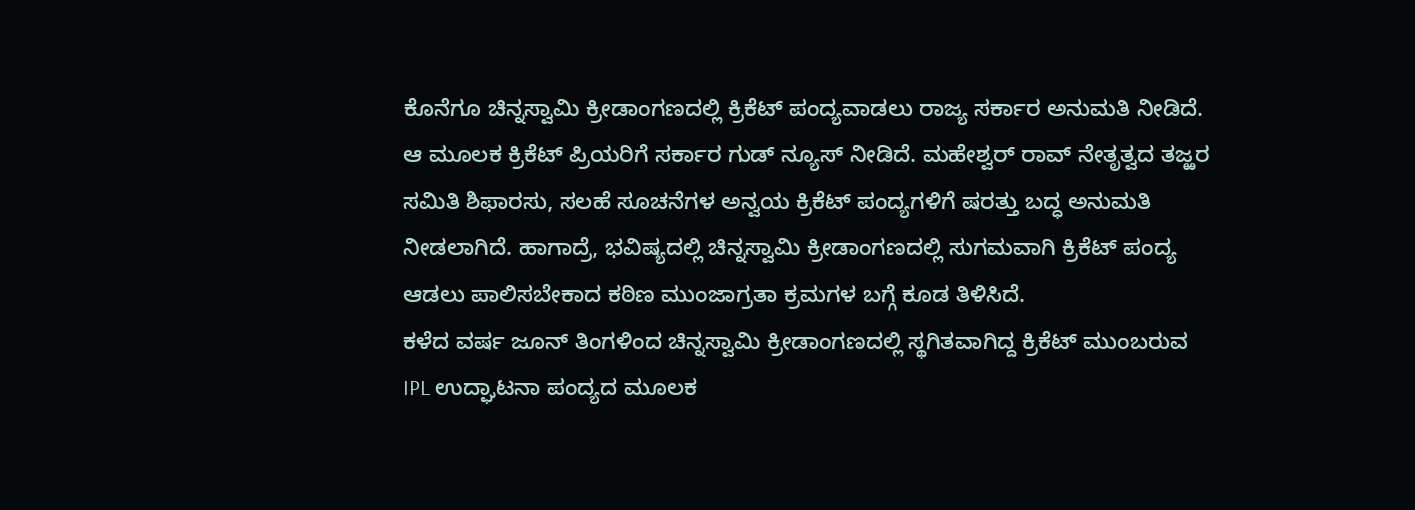ಕೊನೆಗೂ ಚಿನ್ನಸ್ವಾಮಿ ಕ್ರೀಡಾಂಗಣದಲ್ಲಿ ಕ್ರಿಕೆಟ್ ಪಂದ್ಯವಾಡಲು ರಾಜ್ಯ ಸರ್ಕಾರ ಅನುಮತಿ ನೀಡಿದೆ. ಆ ಮೂಲಕ ಕ್ರಿಕೆಟ್ ಪ್ರಿಯರಿಗೆ ಸರ್ಕಾರ ಗುಡ್ ನ್ಯೂಸ್ ನೀಡಿದೆ. ಮಹೇಶ್ವರ್ ರಾವ್ ನೇತೃತ್ವದ ತಜ್ಱರ ಸಮಿತಿ ಶಿಫಾರಸು, ಸಲಹೆ ಸೂಚನೆಗಳ ಅನ್ವಯ ಕ್ರಿಕೆಟ್ ಪಂದ್ಯಗಳಿಗೆ ಷರತ್ತು ಬದ್ಧ ಅನುಮತಿ ನೀಡಲಾಗಿದೆ. ಹಾಗಾದ್ರೆ, ಭವಿಷ್ಯದಲ್ಲಿ ಚಿನ್ನಸ್ವಾಮಿ ಕ್ರೀಡಾಂಗಣದಲ್ಲಿ ಸುಗಮವಾಗಿ ಕ್ರಿಕೆಟ್ ಪಂದ್ಯ ಆಡಲು ಪಾಲಿಸಬೇಕಾದ ಕಠಿಣ ಮುಂಜಾಗ್ರತಾ ಕ್ರಮಗಳ ಬಗ್ಗೆ ಕೂಡ ತಿಳಿಸಿದೆ.
ಕಳೆದ ವರ್ಷ ಜೂನ್ ತಿಂಗಳಿಂದ ಚಿನ್ನಸ್ವಾಮಿ ಕ್ರೀಡಾಂಗಣದಲ್ಲಿ ಸ್ಥಗಿತವಾಗಿದ್ದ ಕ್ರಿಕೆಟ್ ಮುಂಬರುವ IPL ಉದ್ಘಾಟನಾ ಪಂದ್ಯದ ಮೂಲಕ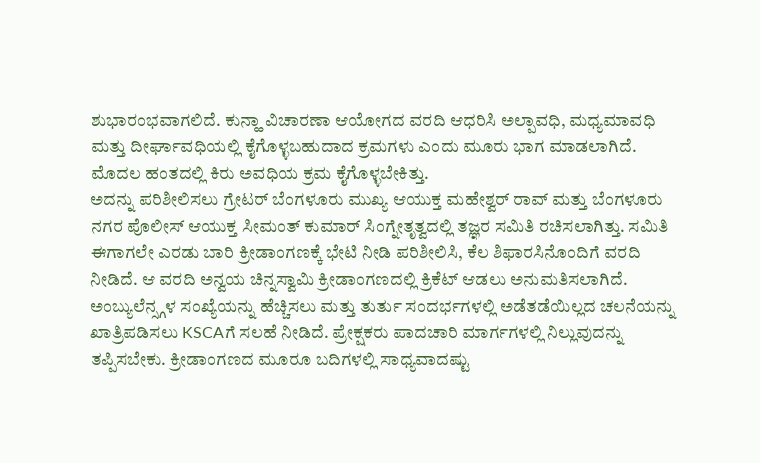ಶುಭಾರಂಭವಾಗಲಿದೆ. ಕುನ್ಹಾ ವಿಚಾರಣಾ ಆಯೋಗದ ವರದಿ ಆಧರಿಸಿ ಅಲ್ಪಾವಧಿ, ಮಧ್ಯಮಾವಧಿ ಮತ್ತು ದೀರ್ಘಾವಧಿಯಲ್ಲಿ ಕೈಗೊಳ್ಳಬಹುದಾದ ಕ್ರಮಗಳು ಎಂದು ಮೂರು ಭಾಗ ಮಾಡಲಾಗಿದೆ. ಮೊದಲ ಹಂತದಲ್ಲಿ ಕಿರು ಅವಧಿಯ ಕ್ರಮ ಕೈಗೊಳ್ಳಬೇಕಿತ್ತು.
ಅದನ್ನು ಪರಿಶೀಲಿಸಲು ಗ್ರೇಟರ್ ಬೆಂಗಳೂರು ಮುಖ್ಯ ಆಯುಕ್ತ ಮಹೇಶ್ವರ್ ರಾವ್ ಮತ್ತು ಬೆಂಗಳೂರು ನಗರ ಪೊಲೀಸ್ ಆಯುಕ್ತ ಸೀಮಂತ್ ಕುಮಾರ್ ಸಿಂಗ್ನೇತೃತ್ವದಲ್ಲಿ ತಜ್ಞರ ಸಮಿತಿ ರಚಿಸಲಾಗಿತ್ತು. ಸಮಿತಿ ಈಗಾಗಲೇ ಎರಡು ಬಾರಿ ಕ್ರೀಡಾಂಗಣಕ್ಕೆ ಭೇಟಿ ನೀಡಿ ಪರಿಶೀಲಿಸಿ, ಕೆಲ ಶಿಫಾರಸಿನೊಂದಿಗೆ ವರದಿ ನೀಡಿದೆ. ಆ ವರದಿ ಅನ್ವಯ ಚಿನ್ನಸ್ವಾಮಿ ಕ್ರೀಡಾಂಗಣದಲ್ಲಿ ಕ್ರಿಕೆಟ್ ಆಡಲು ಅನುಮತಿಸಲಾಗಿದೆ.
ಅಂಬ್ಯುಲೆನ್ಸ್ಗಳ ಸಂಖ್ಯೆಯನ್ನು ಹೆಚ್ಚಿಸಲು ಮತ್ತು ತುರ್ತು ಸಂದರ್ಭಗಳಲ್ಲಿ ಅಡೆತಡೆಯಿಲ್ಲದ ಚಲನೆಯನ್ನು ಖಾತ್ರಿಪಡಿಸಲು KSCAಗೆ ಸಲಹೆ ನೀಡಿದೆ. ಪ್ರೇಕ್ಷಕರು ಪಾದಚಾರಿ ಮಾರ್ಗಗಳಲ್ಲಿ ನಿಲ್ಲುವುದನ್ನು ತಪ್ಪಿಸಬೇಕು. ಕ್ರೀಡಾಂಗಣದ ಮೂರೂ ಬದಿಗಳಲ್ಲಿ ಸಾಧ್ಯವಾದಷ್ಟು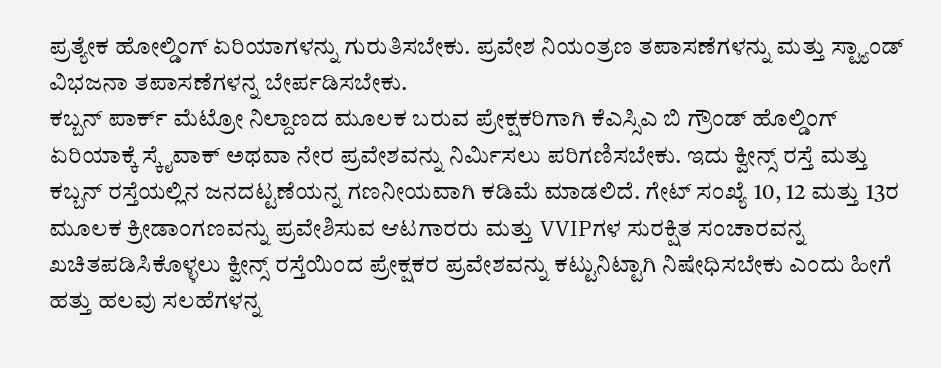ಪ್ರತ್ಯೇಕ ಹೋಲ್ಡಿಂಗ್ ಏರಿಯಾಗಳನ್ನು ಗುರುತಿಸಬೇಕು. ಪ್ರವೇಶ ನಿಯಂತ್ರಣ ತಪಾಸಣೆಗಳನ್ನು ಮತ್ತು ಸ್ಟ್ಯಾಂಡ್ ವಿಭಜನಾ ತಪಾಸಣೆಗಳನ್ನ ಬೇರ್ಪಡಿಸಬೇಕು.
ಕಬ್ಬನ್ ಪಾರ್ಕ್ ಮೆಟ್ರೋ ನಿಲ್ದಾಣದ ಮೂಲಕ ಬರುವ ಪ್ರೇಕ್ಷಕರಿಗಾಗಿ ಕೆಎಸ್ಸಿಎ ಬಿ ಗ್ರೌಂಡ್ ಹೊಲ್ಡಿಂಗ್ ಏರಿಯಾಕ್ಕೆ ಸ್ಕೈವಾಕ್ ಅಥವಾ ನೇರ ಪ್ರವೇಶವನ್ನು ನಿರ್ಮಿಸಲು ಪರಿಗಣಿಸಬೇಕು. ಇದು ಕ್ವೀನ್ಸ್ ರಸ್ತೆ ಮತ್ತು ಕಬ್ಬನ್ ರಸ್ತೆಯಲ್ಲಿನ ಜನದಟ್ಟಣೆಯನ್ನ ಗಣನೀಯವಾಗಿ ಕಡಿಮೆ ಮಾಡಲಿದೆ. ಗೇಟ್ ಸಂಖ್ಯೆ 10, 12 ಮತ್ತು 13ರ ಮೂಲಕ ಕ್ರೀಡಾಂಗಣವನ್ನು ಪ್ರವೇಶಿಸುವ ಆಟಗಾರರು ಮತ್ತು VVIPಗಳ ಸುರಕ್ಷಿತ ಸಂಚಾರವನ್ನ ಖಚಿತಪಡಿಸಿಕೊಳ್ಳಲು ಕ್ವೀನ್ಸ್ ರಸ್ತೆಯಿಂದ ಪ್ರೇಕ್ಷಕರ ಪ್ರವೇಶವನ್ನು ಕಟ್ಟುನಿಟ್ಟಾಗಿ ನಿಷೇಧಿಸಬೇಕು ಎಂದು ಹೀಗೆ ಹತ್ತು ಹಲವು ಸಲಹೆಗಳನ್ನ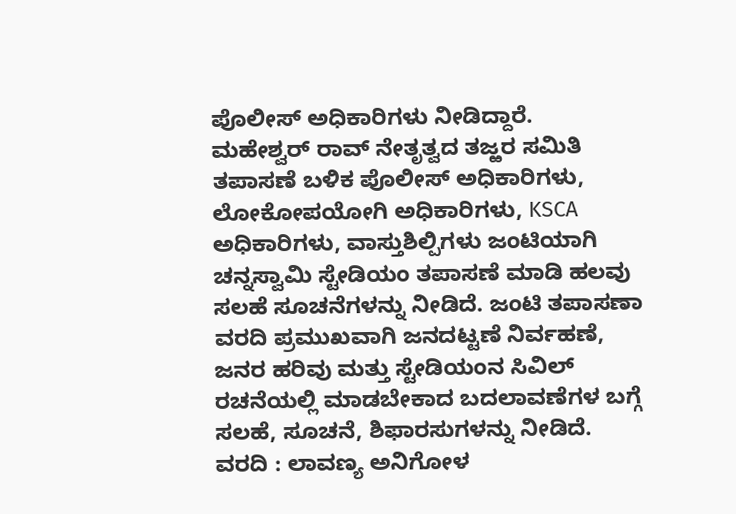ಪೊಲೀಸ್ ಅಧಿಕಾರಿಗಳು ನೀಡಿದ್ದಾರೆ.
ಮಹೇಶ್ವರ್ ರಾವ್ ನೇತೃತ್ವದ ತಜ್ಱರ ಸಮಿತಿ ತಪಾಸಣೆ ಬಳಿಕ ಪೊಲೀಸ್ ಅಧಿಕಾರಿಗಳು, ಲೋಕೋಪಯೋಗಿ ಅಧಿಕಾರಿಗಳು, KSCA ಅಧಿಕಾರಿಗಳು, ವಾಸ್ತುಶಿಲ್ಪಿಗಳು ಜಂಟಿಯಾಗಿ ಚನ್ನಸ್ವಾಮಿ ಸ್ಟೇಡಿಯಂ ತಪಾಸಣೆ ಮಾಡಿ ಹಲವು ಸಲಹೆ ಸೂಚನೆಗಳನ್ನು ನೀಡಿದೆ. ಜಂಟಿ ತಪಾಸಣಾ ವರದಿ ಪ್ರಮುಖವಾಗಿ ಜನದಟ್ಟಣೆ ನಿರ್ವಹಣೆ, ಜನರ ಹರಿವು ಮತ್ತು ಸ್ಟೇಡಿಯಂನ ಸಿವಿಲ್ ರಚನೆಯಲ್ಲಿ ಮಾಡಬೇಕಾದ ಬದಲಾವಣೆಗಳ ಬಗ್ಗೆ ಸಲಹೆ, ಸೂಚನೆ, ಶಿಫಾರಸುಗಳನ್ನು ನೀಡಿದೆ.
ವರದಿ : ಲಾವಣ್ಯ ಅನಿಗೋಳ